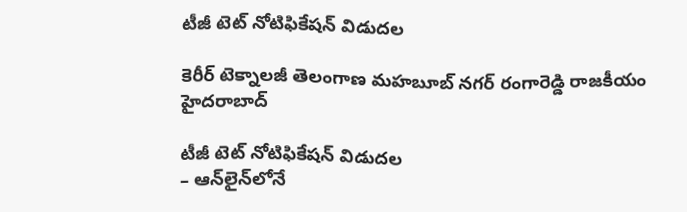టీజీ టెట్‌ నోటిఫికేషన్‌ విడుదల

కెరీర్ టెక్నాలజీ తెలంగాణ మహబూబ్ నగర్ రంగారెడ్డి రాజకీయం హైదరాబాద్

టీజీ టెట్‌ నోటిఫికేషన్‌ విడుదల
– ఆన్‌లైన్‌లోనే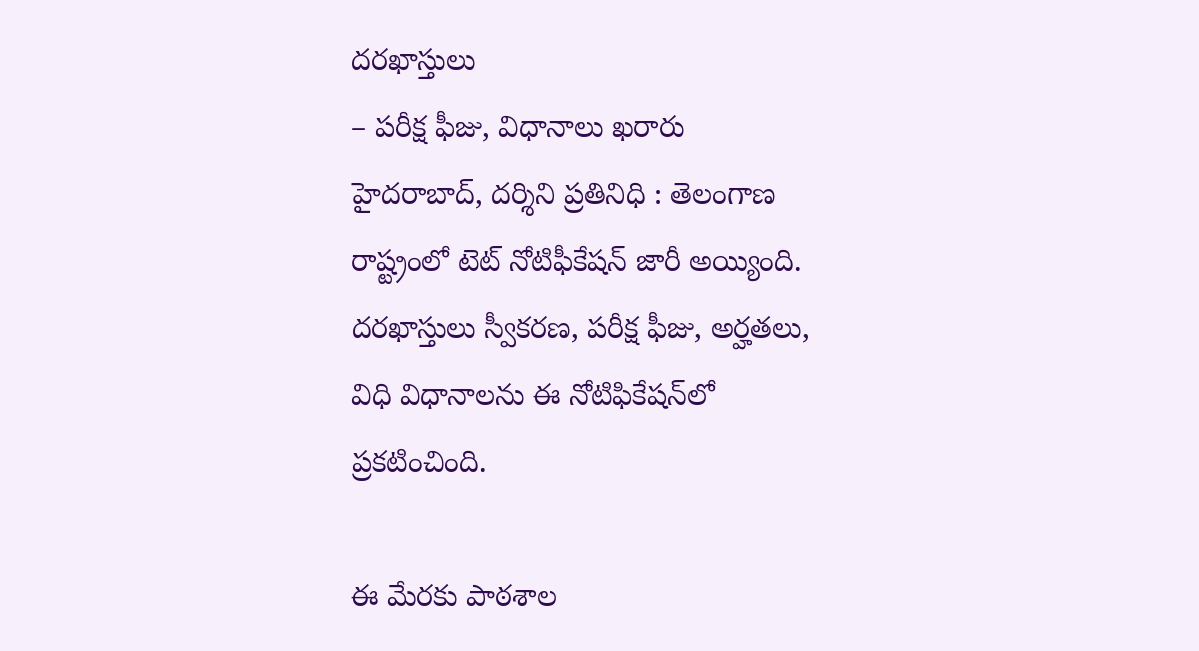దరఖాస్తులు
– పరీక్ష ఫీజు, విధానాలు ఖరారు
హైదరాబాద్, దర్శిని ప్రతినిధి : తెలంగాణ రాష్ట్రంలో టెట్ నోటిఫీకేషన్‌ జారీ అయ్యింది. దరఖాస్తులు స్వీకరణ, పరీక్ష ఫీజు, అర్హతలు, విధి విధానాలను ఈ నోటిఫికేషన్‌లో ప్రకటించింది.

ఈ మేరకు పాఠశాల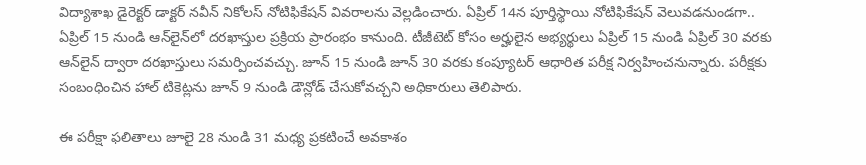విద్యాశాఖ డైరెక్టర్ డాక్టర్ నవీన్ నికోలస్ నోటిఫికేషన్ వివరాలను వెల్లడించారు. ఏప్రిల్ 14న పూర్తిస్థాయి నోటిఫికేషన్ వెలువడనుండగా.. ఏప్రిల్ 15 నుండి ఆన్‌లైన్‌లో దరఖాస్తుల ప్రక్రియ ప్రారంభం కానుంది. టీజీటెట్ కోసం అర్హులైన అభ్యర్థులు ఏప్రిల్ 15 నుండి ఏప్రిల్ 30 వరకు ఆన్‌లైన్ ద్వారా దరఖాస్తులు సమర్పించవచ్చు. జూన్ 15 నుండి జూన్ 30 వరకు కంప్యూటర్ ఆధారిత పరీక్ష నిర్వహించనున్నారు. పరీక్షకు సంబంధించిన హాల్ టికెట్లను జూన్ 9 నుండి డౌన్లోడ్ చేసుకోవచ్చని అధికారులు తెలిపారు.

ఈ పరీక్షా ఫలితాలు జూలై 28 నుండి 31 మధ్య ప్రకటించే అవకాశం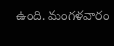ఉంది. మంగళవారం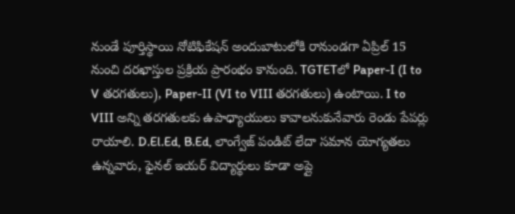నుండే పూర్తిస్థాయి నోటిఫికేషన్ అందుబాటులోకి రానుండగా ఏప్రిల్ 15 నుంచి దరఖాస్తుల ప్రక్రియ ప్రారంభం కానుంది. TGTETలో Paper-I (I to V తరగతులు), Paper-II (VI to VIII తరగతులు) ఉంటాయి. I to VIII అన్ని తరగతులకు ఉపాధ్యాయులు కావాలనుకునేవారు రెండు పేపర్లు రాయాలి. D.El.Ed, B.Ed, లాంగ్వేజ్ పండిట్ లేదా సమాన యోగ్యతలు ఉన్నవారు, ఫైనల్ ఇయర్ విద్యార్థులు కూడా అప్లై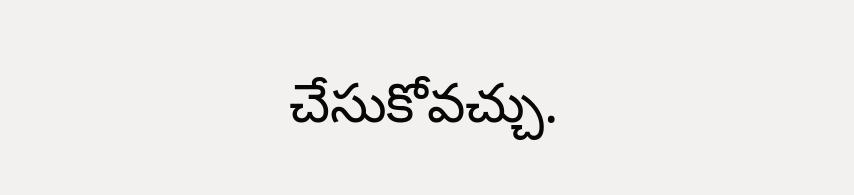చేసుకోవచ్చు.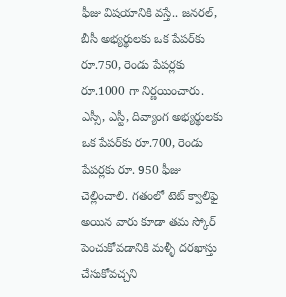ఫీజు విషయానికి వస్తే.. జనరల్, బీసీ అభ్యర్థులకు ఒక పేపర్‌కు రూ.750, రెండు పేపర్లకు రూ.1000 గా నిర్ణయించారు. ఎస్సీ, ఎస్టీ, దివ్యాంగ అభ్యర్థులకు ఒక పేపర్‌కు రూ.700, రెండు పేపర్లకు రూ. 950 ఫీజు చెల్లించాలి. గతంలో టెట్ క్వాలిఫై అయిన వారు కూడా తమ స్కోర్ పెంచుకోవడానికి మళ్ళీ దరఖాస్తు చేసుకోవచ్చని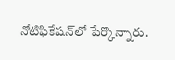నోటిఫికేషన్‌లో పేర్కొన్నారు.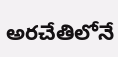అరచేతిలోనే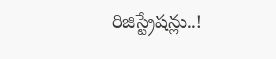రిజిస్ట్రేషన్లు..!